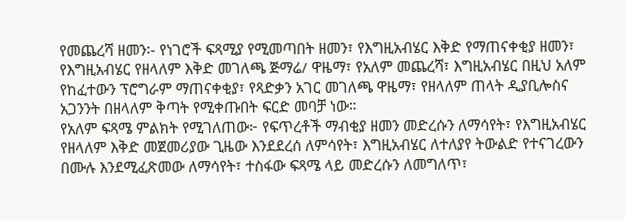የመጨረሻ ዘመን፡- የነገሮች ፍጻሚያ የሚመጣበት ዘመን፣ የእግዚአብሄር እቅድ የማጠናቀቂያ ዘመን፣ የእግዚአብሄር የዘላለም እቅድ መገለጫ ጅማሬ/ ዋዜማ፣ የአለም መጨረሻ፣ እግዚአብሄር በዚህ አለም የከፈተውን ፕሮግራም ማጠናቀቂያ፣ የጻድቃን አገር መገለጫ ዋዜማ፣ የዘላለም ጠላት ዲያቢሎስና አጋንንት በዘላለም ቅጣት የሚቀጡበት ፍርድ መባቻ ነው።
የአለም ፍጻሜ ምልክት የሚገለጠው፦ የፍጥረቶች ማብቂያ ዘመን መድረሱን ለማሳየት፣ የእግዚአብሄር የዘላለም እቅድ መጀመሪያው ጊዜው እንደደረሰ ለምሳየት፣ እግዚአብሄር ለተለያየ ትውልድ የተናገረውን በሙሉ እንደሚፈጽመው ለማሳየት፣ ተስፋው ፍጻሜ ላይ መድረሱን ለመግለጥ፣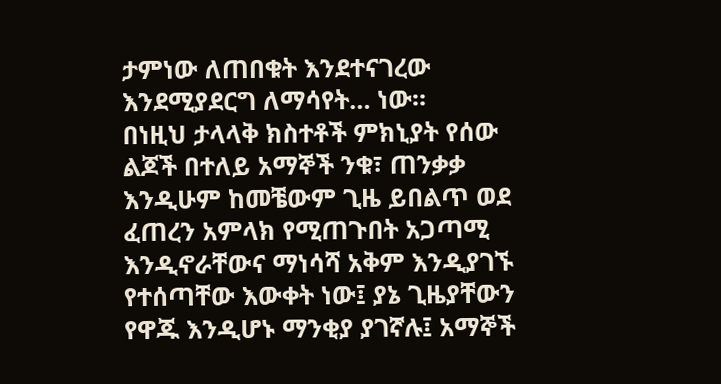ታምነው ለጠበቁት እንደተናገረው እንደሚያደርግ ለማሳየት… ነው።
በነዚህ ታላላቅ ክስተቶች ምክኒያት የሰው ልጆች በተለይ አማኞች ንቁ፣ ጠንቃቃ እንዲሁም ከመቼውም ጊዜ ይበልጥ ወደ ፈጠረን አምላክ የሚጠጉበት አጋጣሚ እንዲኖራቸውና ማነሳሻ አቅም እንዲያገኙ የተሰጣቸው እውቀት ነው፤ ያኔ ጊዜያቸውን የዋጁ እንዲሆኑ ማንቂያ ያገኛሉ፤ አማኞች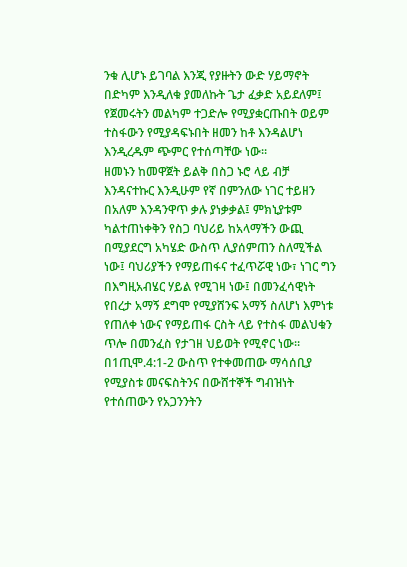ንቁ ሊሆኑ ይገባል እንጂ የያዙትን ውድ ሃይማኖት በድካም እንዲለቁ ያመለኩት ጌታ ፈቃድ አይደለም፤ የጀመሩትን መልካም ተጋድሎ የሚያቋርጡበት ወይም ተስፋውን የሚያዳፍኑበት ዘመን ከቶ እንዳልሆነ እንዲረዱም ጭምር የተሰጣቸው ነው።
ዘመኑን ከመዋጀት ይልቅ በስጋ ኑሮ ላይ ብቻ እንዳናተኩር እንዲሁም የኛ በምንለው ነገር ተይዘን በአለም እንዳንዋጥ ቃሉ ያነቃቃል፤ ምክኒያቱም ካልተጠነቀቅን የስጋ ባህሪይ ከአላማችን ውጪ በሚያደርግ አካሄድ ውስጥ ሊያሰምጠን ስለሚችል ነው፤ ባህሪያችን የማይጠፋና ተፈጥሯዊ ነው፣ ነገር ግን በእግዚአብሄር ሃይል የሚገዛ ነው፤ በመንፈሳዊነት የበረታ አማኝ ደግሞ የሚያሸንፍ አማኝ ስለሆነ እምነቱ የጠለቀ ነውና የማይጠፋ ርስት ላይ የተስፋ መልህቁን ጥሎ በመንፈስ የታገዘ ህይወት የሚኖር ነው።
በ1ጢሞ.4:1-2 ውስጥ የተቀመጠው ማሳሰቢያ የሚያስቱ መናፍስትንና በውሸተኞች ግብዝነት የተሰጠውን የአጋንንትን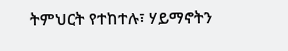ትምህርት የተከተሉ፣ ሃይማኖትን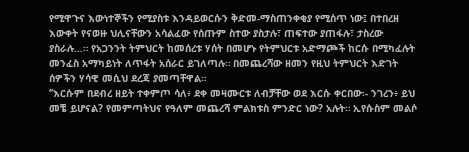የሚዋጉና እውነተኞችን የሚያስቱ እንዳይወርሱን ቅድመ-ማስጠንቀቂያ የሚሰጥ ነው፤ በተበረዘ እውቀት የናወዙ ህሊናቸውን አሳልፈው የሰጡም ስተው ያስታሉ፣ ጠፍተው ያጠፋሉ፣ ታስረው ያስራሉ…። የአጋንንት ትምህርት ከመሰረቱ ሃሰት በመሆኑ የትምህርቱ አድማጮች ከርሱ በሚካፈሉት መንፈስ አማካይነት ለጥፋት አሰራር ይገለጣሉ። በመጨረሻው ዘመን የዚህ ትምህርት እድገት ሰዎችን ሃሳዊ መሲህ ደረጃ ያመጣቸዋል።
‘’እርሱም በደብረ ዘይት ተቀምጦ ሳለ፥ ደቀ መዛሙርቱ ለብቻቸው ወደ እርሱ ቀርበው፡- ንገረን፥ ይህ መቼ ይሆናል? የመምጣትህና የዓለም መጨረሻ ምልክቱስ ምንድር ነው? አሉት። ኢየሱስም መልሶ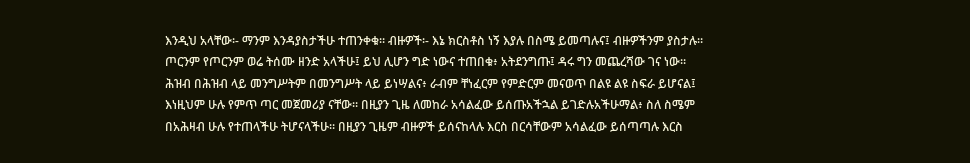እንዲህ አላቸው፡- ማንም እንዳያስታችሁ ተጠንቀቁ። ብዙዎች፡- እኔ ክርስቶስ ነኝ እያሉ በስሜ ይመጣሉና፤ ብዙዎችንም ያስታሉ። ጦርንም የጦርንም ወሬ ትሰሙ ዘንድ አላችሁ፤ ይህ ሊሆን ግድ ነውና ተጠበቁ፥ አትደንግጡ፤ ዳሩ ግን መጨረሻው ገና ነው። ሕዝብ በሕዝብ ላይ መንግሥትም በመንግሥት ላይ ይነሣልና፥ ራብም ቸነፈርም የምድርም መናወጥ በልዩ ልዩ ስፍራ ይሆናል፤ እነዚህም ሁሉ የምጥ ጣር መጀመሪያ ናቸው። በዚያን ጊዜ ለመከራ አሳልፈው ይሰጡአችኋል ይገድሉአችሁማል፥ ስለ ስሜም በአሕዛብ ሁሉ የተጠላችሁ ትሆናላችሁ። በዚያን ጊዜም ብዙዎች ይሰናከላሉ እርስ በርሳቸውም አሳልፈው ይሰጣጣሉ እርስ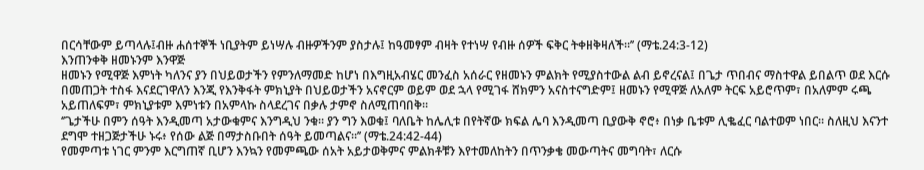በርሳቸውም ይጣላሉ፤ብዙ ሐሰተኞች ነቢያትም ይነሣሉ ብዙዎችንም ያስታሉ፤ ከዓመፃም ብዛት የተነሣ የብዙ ሰዎች ፍቅር ትቀዘቅዛለች።’’ (ማቴ.24:3-12)
እንጠንቀቅ ዘመኑንም እንዋጅ
ዘመኑን የሚዋጅ እምነት ካለንና ያን በህይወታችን የምንለማመድ ከሆነ በእግዚአብሄር መንፈስ አሰራር የዘመኑን ምልክት የሚያስተውል ልብ ይኖረናል፤ በጌታ ጥበብና ማስተዋል ይበልጥ ወደ እርሱ በመጠጋት ተስፋ እናደርገዋለን እንጂ የእንቅፋት ምክኒያት በህይወታችን አናኖርም ወይም ወደ ኋላ የሚገፋ ሸክምን አናስተናግድም፤ ዘመኑን የሚዋጅ ለአለም ትርፍ አይሮጥም፣ በአለምም ሩጫ አይጠለፍም፣ ምክኒያቱም እምነቱን በአምላኩ ስላደረገና በቃሉ ታምኖ ስለሚጠባበቅ።
‘’ጌታችሁ በምን ሰዓት እንዲመጣ አታውቁምና እንግዲህ ንቁ። ያን ግን እወቁ፤ ባለቤት ከሌሊቱ በየትኛው ክፍል ሌባ እንዲመጣ ቢያውቅ ኖሮ፥ በነቃ ቤቱም ሊቈፈር ባልተወም ነበር። ስለዚህ እናንተ ደግሞ ተዘጋጅታችሁ ኑሩ፥ የሰው ልጅ በማታስቡበት ሰዓት ይመጣልና።’’ (ማቴ.24:42-44)
የመምጣቱ ነገር ምንም እርግጠኛ ቢሆን እንኳን የመምጫው ሰአት አይታወቅምና ምልክቶቹን እየተመለከትን በጥንቃቄ መውጣትና መግባት፣ ለርሱ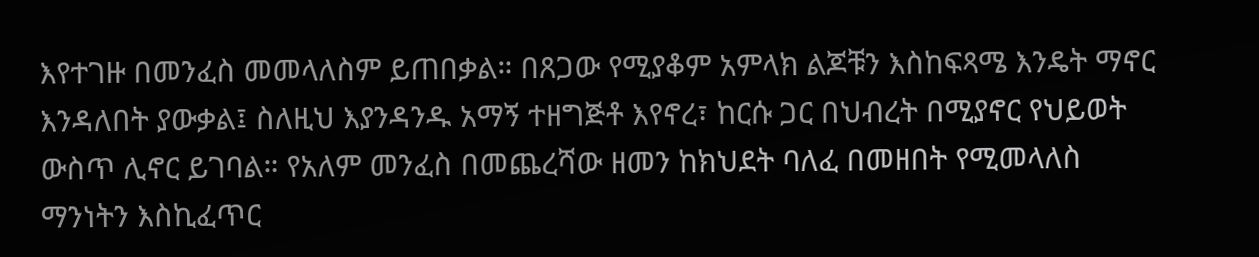እየተገዙ በመንፈስ መመላለስም ይጠበቃል። በጸጋው የሚያቆም አምላክ ልጆቹን እስከፍጻሜ እንዴት ማኖር እንዳለበት ያውቃል፤ ስለዚህ እያንዳንዱ አማኝ ተዘግጅቶ እየኖረ፣ ከርሱ ጋር በህብረት በሚያኖር የህይወት ውስጥ ሊኖር ይገባል። የአለም መንፈስ በመጨረሻው ዘመን ከክህደት ባለፈ በመዘበት የሚመላለስ ማንነትን እስኪፈጥር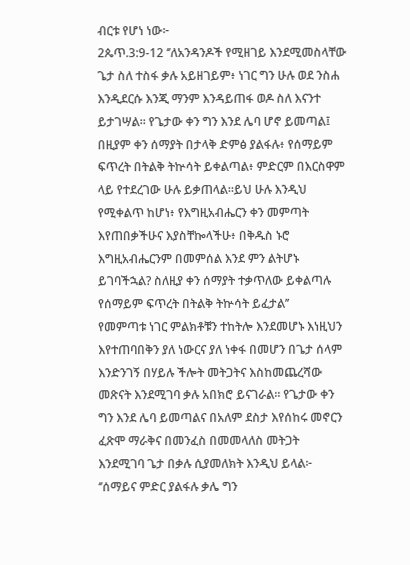ብርቱ የሆነ ነው፦
2ጴጥ.3:9-12 ‘’ለአንዳንዶች የሚዘገይ እንደሚመስላቸው ጌታ ስለ ተስፋ ቃሉ አይዘገይም፥ ነገር ግን ሁሉ ወደ ንስሐ እንዲደርሱ እንጂ ማንም እንዳይጠፋ ወዶ ስለ እናንተ ይታገሣል። የጌታው ቀን ግን እንደ ሌባ ሆኖ ይመጣል፤ በዚያም ቀን ሰማያት በታላቅ ድምፅ ያልፋሉ፥ የሰማይም ፍጥረት በትልቅ ትኵሳት ይቀልጣል፥ ምድርም በእርስዋም ላይ የተደረገው ሁሉ ይቃጠላል።ይህ ሁሉ እንዲህ የሚቀልጥ ከሆነ፥ የእግዚአብሔርን ቀን መምጣት እየጠበቃችሁና እያስቸኰላችሁ፥ በቅዱስ ኑሮ እግዚአብሔርንም በመምሰል እንደ ምን ልትሆኑ ይገባችኋል? ስለዚያ ቀን ሰማያት ተቃጥለው ይቀልጣሉ የሰማይም ፍጥረት በትልቅ ትኵሳት ይፈታል’’
የመምጣቱ ነገር ምልክቶቹን ተከትሎ እንደመሆኑ እነዚህን እየተጠባበቅን ያለ ነውርና ያለ ነቀፋ በመሆን በጌታ ሰላም እንድንገኝ በሃይሉ ችሎት መትጋትና እስከመጨረሻው መጽናት እንደሚገባ ቃሉ አበክሮ ይናገራል። የጌታው ቀን ግን እንደ ሌባ ይመጣልና በአለም ደስታ እየሰከሩ መኖርን ፈጽሞ ማራቅና በመንፈስ በመመላለስ መትጋት እንደሚገባ ጌታ በቃሉ ሲያመለክት እንዲህ ይላል፦
‘’ሰማይና ምድር ያልፋሉ ቃሌ ግን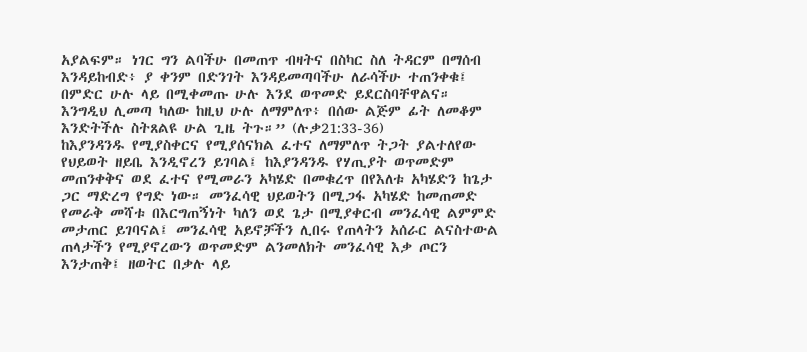አያልፍም። ነገር ግን ልባችሁ በመጠጥ ብዛትና በስካር ስለ ትዳርም በማሰብ እንዳይከብድ፥ ያ ቀንም በድንገት እንዳይመጣባችሁ ለራሳችሁ ተጠንቀቁ፤ በምድር ሁሉ ላይ በሚቀመጡ ሁሉ እንደ ወጥመድ ይደርስባቸዋልና። እንግዲህ ሊመጣ ካለው ከዚህ ሁሉ ለማምለጥ፥ በሰው ልጅም ፊት ለመቆም እንድትችሉ ስትጸልዩ ሁል ጊዜ ትጉ።’’ (ሉቃ21:33-36)
ከእያንዳንዱ የሚያስቀርና የሚያሰናክል ፈተና ለማምለጥ ትጋት ያልተለየው የህይወት ዘይቤ እንዲኖረን ይገባል፤ ከእያንዳንዱ የሃጢያት ወጥመድም መጠንቀቅና ወደ ፈተና የሚመራን አካሄድ በመቁረጥ በየእለቱ አካሄድን ከጌታ ጋር ማድረግ የግድ ነው። መንፈሳዊ ህይወትን በሚጋፋ አካሄድ ከመጠመድ የመራቅ መሻቱ በእርግጠኝነት ካለን ወደ ጌታ በሚያቀርብ መንፈሳዊ ልምምድ መታጠር ይገባናል፤ መንፈሳዊ አይኖቻችን ሊበሩ የጠላትን አሰራር ልናስተውል ጠላታችን የሚያኖረውን ወጥመድም ልንመለክት መንፈሳዊ እቃ ጦርን እንታጠቅ፤ ዘወትር በቃሉ ላይ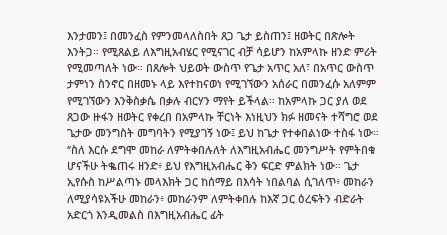እንታመን፤ በመንፈስ የምንመላለስበት ጸጋ ጌታ ይስጠን፤ ዘወትር በጽሎት እንትጋ። የሚጸልይ ለእግዚአብሄር የሚናገር ብቻ ሳይሆን ከአምላኩ ዘንድ ምሪት የሚመጣለት ነው። በጸሎት ህይወት ውስጥ የጌታ አጥር አለ፣ በአጥር ውስጥ ታምነን ስንኖር በዘመኑ ላይ እየተከናወነ የሚገኘውን አሰራር በመንፈሱ አለምም የሚገኘውን እንቅስቃሴ በቃሉ ብርሃን ማየት ይችላል። ከአምላኩ ጋር ያለ ወደ ጸጋው ዙፋን ዘወትር የቀረበ በአምላኩ ቸርነት እነዚህን ክፉ ዘመናት ተሻግሮ ወደ ጌታው መንግስት መግባትን የሚያገኝ ነው፤ ይህ ከጌታ የተቀበልነው ተስፋ ነው።
‘’ስለ እርሱ ደግሞ መከራ ለምትቀበሉለት ለእግዚአብሔር መንግሥት የምትበቁ ሆናችሁ ትቈጠሩ ዘንድ፥ ይህ የእግዚአብሔር ቅን ፍርድ ምልክት ነው። ጌታ ኢየሱስ ከሥልጣኑ መላእክት ጋር ከሰማይ በእሳት ነበልባል ሲገለጥ፥ መከራን ለሚያሳዩአችሁ መከራን፥ መከራንም ለምትቀበሉ ከእኛ ጋር ዕረፍትን ብድራት አድርጎ እንዲመልስ በእግዚአብሔር ፊት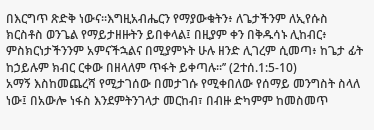በእርግጥ ጽድቅ ነውና።እግዚአብሔርን የማያውቁትን፥ ለጌታችንም ለኢየሱስ ክርስቶስ ወንጌል የማይታዘዙትን ይበቀላል፤ በዚያም ቀን በቅዱሳኑ ሊከብር፥ ምስክርነታችንንም አምናችኋልና በሚያምኑት ሁሉ ዘንድ ሊገረም ሲመጣ፥ ከጌታ ፊት ከኃይሉም ክብር ርቀው በዘላለም ጥፋት ይቀጣሉ።’’ (2ተሰ.1:5-10)
አማኝ እስከመጨረሻ የሚታገሰው በመታገሱ የሚቀበለው የሰማይ መንግስት ስላለ ነው፤ በአውሎ ነፋስ እንደምትንገላታ መርከብ፣ በብዙ ድካምም ከመስመጥ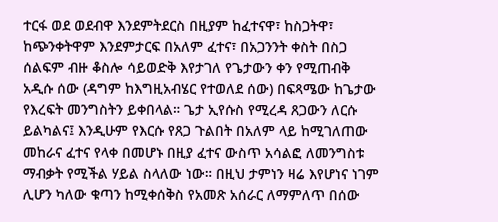ተርፋ ወደ ወደብዋ እንደምትደርስ በዚያም ከፈተናዋ፣ ከስጋትዋ፣ ከጭንቀትዋም እንደምታርፍ በአለም ፈተና፣ በአጋንንት ቀስት በስጋ ሰልፍም ብዙ ቆስሎ ሳይወድቅ እየታገለ የጌታውን ቀን የሚጠብቅ አዲሱ ሰው (ዳግም ከእግዚአብሄር የተወለደ ሰው) በፍጻሜው ከጌታው የእረፍት መንግስትን ይቀበላል። ጌታ ኢየሱስ የሚረዳ ጸጋውን ለርሱ ይልካልና፤ እንዲሁም የእርሱ የጸጋ ጉልበት በአለም ላይ ከሚገለጠው መከራና ፈተና የላቀ በመሆኑ በዚያ ፈተና ውስጥ አሳልፎ ለመንግስቱ ማብቃት የሚችል ሃይል ስላለው ነው። በዚህ ታምነን ዛሬ እየሆነና ነገም ሊሆን ካለው ቁጣን ከሚቀሰቅስ የአመጽ አሰራር ለማምለጥ በሰው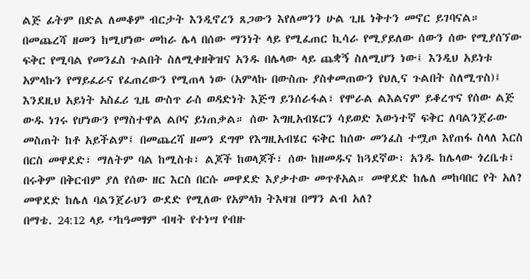ልጅ ፊትም በድል ለመቆም ብርታት እንዲኖረን ጸጋውን እየለመንን ሁል ጊዜ ነቅተን መኖር ይገባናል።
በመጨረሻ ዘመን ከሚሆነው መከራ ሌላ በሰው ማንነት ላይ የሚፈጠር ኪሳራ የሚያይለው ሰውን ሰው የሚያሰኘው ፍቅር የሚባል የመንፈስ ጉልበት ስለሚቀዘቅዝና አንዱ በሌላው ላይ ጨቋኝ ስለሚሆን ነው፤ እንዲህ አይነቱ አምላኩን የማይፈራና የፈጠረውን የሚጠላ ነው (አምላኩ በውስጡ ያስቀመጠውን የህሊና ጉልበት ስለሚጥስ)፤ እንደዚህ አይነት አስፈሪ ጊዜ ውስጥ ራስ ወዳድነት እጅግ ይንሰራፋል፣ የሞራል ልእልናም ይቆረጥና የሰው ልጅ ውዱ ነገሩ የሆነውን የማስተዋል ልቦና ይነጠቃል። ሰው እግዚአብሄርን ሳይወድ እውነተኛ ፍቅር ለባልንጀራው መስጠት ከቶ አይችልም፤ በመጨረሻ ዘመን ደግሞ የእግዚአብሄር ፍቅር ከሰው መንፈስ ተሟጦ እየጠፋ ስላለ እርስ በርስ መዋደድ፣ ማለትም ባል ከሚስቱ፣ ልጆች ከወላጆች፣ ሰው ከዘመዱና ከጓደኛው፣ አንዱ ከሌላው ጎረቤቱ፣ በሩቅም በቅርብም ያለ የሰው ዘር እርስ በርሱ መዋደድ እያቃተው መጥቶአል። መዋደድ ከሌለ መከባበር የት አለ? መዋደድ ከሌለ ባልንጀራህን ውደድ የሚለው የአምላክ ትእዛዝ በማን ልብ አለ?
በማቴ. 24:12 ላይ ‘’ከዓመፃም ብዛት የተነሣ የብዙ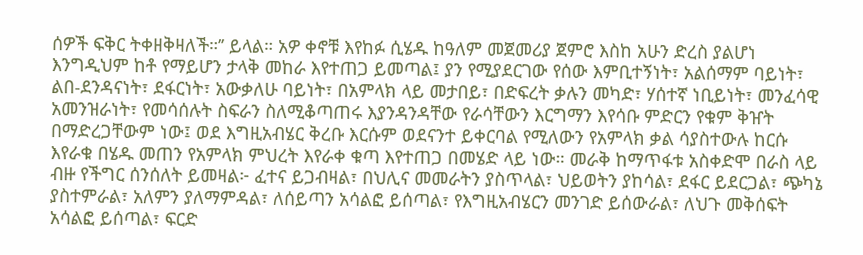ሰዎች ፍቅር ትቀዘቅዛለች።’’ ይላል። አዎ ቀኖቹ እየከፉ ሲሄዱ ከዓለም መጀመሪያ ጀምሮ እስከ አሁን ድረስ ያልሆነ እንግዲህም ከቶ የማይሆን ታላቅ መከራ እየተጠጋ ይመጣል፤ ያን የሚያደርገው የሰው እምቢተኝነት፣ አልሰማም ባይነት፣ ልበ-ደንዳናነት፣ ደፋርነት፣ አውቃለሁ ባይነት፣ በአምላክ ላይ መታበይ፣ በድፍረት ቃሉን መካድ፣ ሃሰተኛ ነቢይነት፣ መንፈሳዊ አመንዝራነት፣ የመሳሰሉት ስፍራን ስለሚቆጣጠሩ እያንዳንዳቸው የራሳቸውን እርግማን እየሳቡ ምድርን የቁም ቅዠት በማድረጋቸውም ነው፤ ወደ እግዚአብሄር ቅረቡ እርሱም ወደናንተ ይቀርባል የሚለውን የአምላክ ቃል ሳያስተውሉ ከርሱ እየራቁ በሄዱ መጠን የአምላክ ምህረት እየራቀ ቁጣ እየተጠጋ በመሄድ ላይ ነው። መራቅ ከማጥፋቱ አስቀድሞ በራስ ላይ ብዙ የችግር ሰንሰለት ይመዛል፦ ፈተና ይጋብዛል፣ በህሊና መመራትን ያስጥላል፣ ህይወትን ያከሳል፣ ደፋር ይደርጋል፣ ጭካኔ ያስተምራል፣ አለምን ያለማምዳል፣ ለሰይጣን አሳልፎ ይሰጣል፣ የእግዚአብሄርን መንገድ ይሰውራል፣ ለህጉ መቅሰፍት አሳልፎ ይሰጣል፣ ፍርድ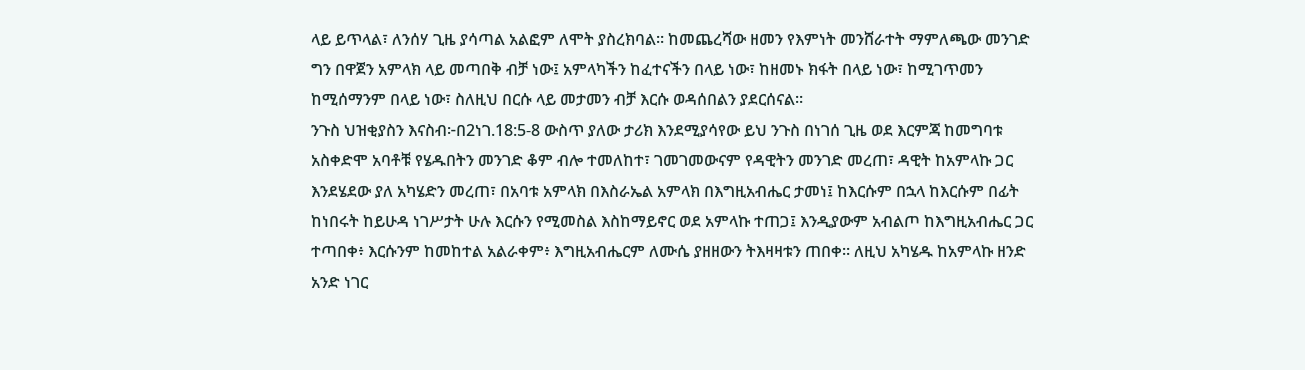ላይ ይጥላል፣ ለንሰሃ ጊዜ ያሳጣል አልፎም ለሞት ያስረክባል። ከመጨረሻው ዘመን የእምነት መንሸራተት ማምለጫው መንገድ ግን በዋጀን አምላክ ላይ መጣበቅ ብቻ ነው፤ አምላካችን ከፈተናችን በላይ ነው፣ ከዘመኑ ክፋት በላይ ነው፣ ከሚገጥመን ከሚሰማንም በላይ ነው፣ ስለዚህ በርሱ ላይ መታመን ብቻ እርሱ ወዳሰበልን ያደርሰናል።
ንጉስ ህዝቂያስን እናስብ፦በ2ነገ.18:5-8 ውስጥ ያለው ታሪክ እንደሚያሳየው ይህ ንጉስ በነገሰ ጊዜ ወደ እርምጃ ከመግባቱ አስቀድሞ አባቶቹ የሄዱበትን መንገድ ቆም ብሎ ተመለከተ፣ ገመገመውናም የዳዊትን መንገድ መረጠ፣ ዳዊት ከአምላኩ ጋር እንደሄደው ያለ አካሄድን መረጠ፣ በአባቱ አምላክ በእስራኤል አምላክ በእግዚአብሔር ታመነ፤ ከእርሱም በኋላ ከእርሱም በፊት ከነበሩት ከይሁዳ ነገሥታት ሁሉ እርሱን የሚመስል እስከማይኖር ወደ አምላኩ ተጠጋ፤ እንዲያውም አብልጦ ከእግዚአብሔር ጋር ተጣበቀ፥ እርሱንም ከመከተል አልራቀም፥ እግዚአብሔርም ለሙሴ ያዘዘውን ትእዛዛቱን ጠበቀ። ለዚህ አካሄዱ ከአምላኩ ዘንድ አንድ ነገር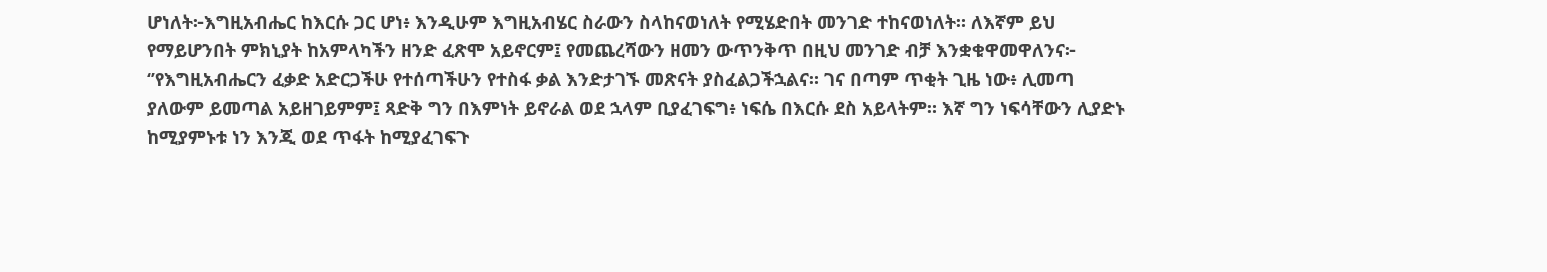ሆነለት፦እግዚአብሔር ከእርሱ ጋር ሆነ፥ እንዲሁም እግዚአብሄር ስራውን ስላከናወነለት የሚሄድበት መንገድ ተከናወነለት። ለእኛም ይህ የማይሆንበት ምክኒያት ከአምላካችን ዘንድ ፈጽሞ አይኖርም፤ የመጨረሻውን ዘመን ውጥንቅጥ በዚህ መንገድ ብቻ እንቋቁዋመዋለንና፦
‘’የእግዚአብሔርን ፈቃድ አድርጋችሁ የተሰጣችሁን የተስፋ ቃል እንድታገኙ መጽናት ያስፈልጋችኋልና። ገና በጣም ጥቂት ጊዜ ነው፥ ሊመጣ ያለውም ይመጣል አይዘገይምም፤ ጻድቅ ግን በእምነት ይኖራል ወደ ኋላም ቢያፈገፍግ፥ ነፍሴ በእርሱ ደስ አይላትም። እኛ ግን ነፍሳቸውን ሊያድኑ ከሚያምኑቱ ነን እንጂ ወደ ጥፋት ከሚያፈገፍጉ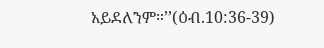አይደለንም።’’(ዕብ.10:36-39)